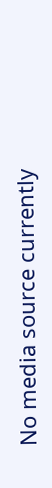No media source currently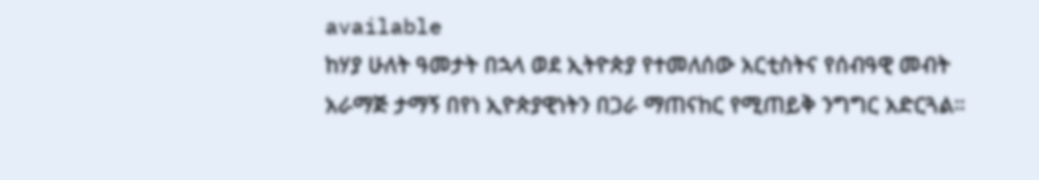available
ከሃያ ሁለት ዓመታት በኋላ ወደ ኢትዮጵያ የተመለሰው አርቲስትና የሰብዓዊ መብት አራማጅ ታማኝ በየነ ኢዮጵያዊነትን በጋራ ማጠናከር የሚጠይቅ ንግግር አድርጓል።